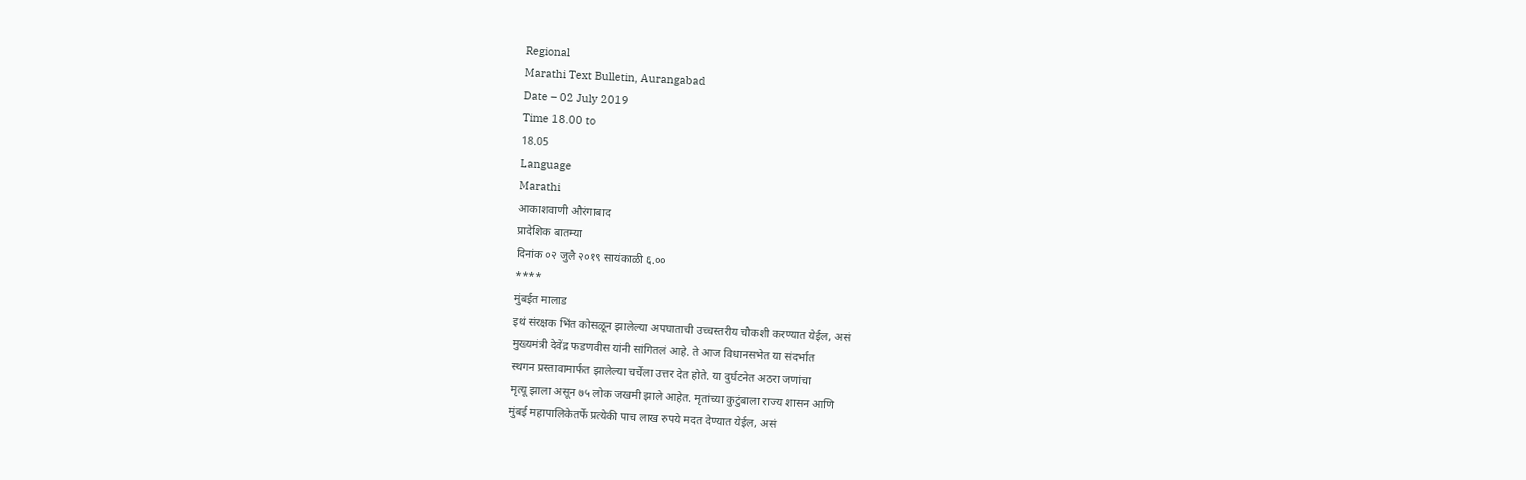Regional
Marathi Text Bulletin, Aurangabad
Date – 02 July 2019
Time 18.00 to
18.05
Language
Marathi
आकाशवाणी औरंगाबाद
प्रादेशिक बातम्या
दिनांक ०२ जुलै २०१९ सायंकाळी ६.००
****
मुंबईत मालाड
इथं संरक्षक भिंत कोसळून झालेल्या अपघाताची उच्चस्तरीय चौकशी करण्यात येईल, असं
मुख्यमंत्री देवेंद्र फडणवीस यांनी सांगितलं आहे. ते आज विधानसभेत या संदर्भात
स्थगन प्रस्तावामार्फत झालेल्या चर्चेला उत्तर देत होते. या दुर्घटनेत अठरा जणांचा
मृत्यू झाला असून ७५ लोक जखमी झाले आहेत. मृतांच्या कुटुंबाला राज्य शासन आणि
मुंबई महापालिकेतर्फे प्रत्येकी पाच लाख रुपये मदत देण्यात येईल, असं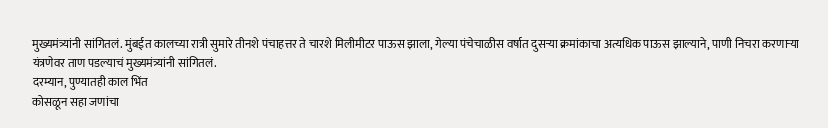मुख्यमंत्र्यांनी सांगितलं. मुंबईत कालच्या रात्री सुमारे तीनशे पंचाहत्तर ते चारशे मिलीमीटर पाऊस झाला, गेल्या पंचेचाळीस वर्षात दुसऱ्या क्रमांकाचा अत्यधिक पाऊस झाल्याने, पाणी निचरा करणाऱ्या
यंत्रणेवर ताण पडल्याचं मुख्यमंत्र्यांनी सांगितलं.
दरम्यान, पुण्यातही काल भिंत
कोसळून सहा जणांचा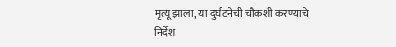मृत्यू झाला, या दुर्घटनेची चौकशी करण्याचे
निर्देश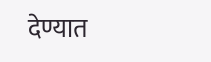देण्यात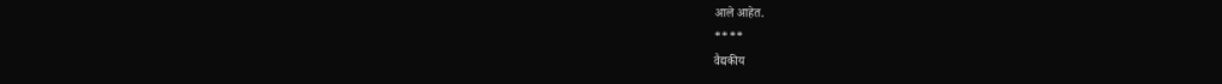आले आहेत.
****
वैद्यकीय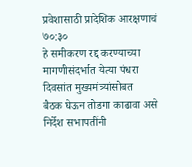प्रवेशासाठी प्रादेशिक आरक्षणाचं ७०:३०
हे समीकरण रद्द करण्याच्या मागणीसंदर्भात येत्या पंधरा दिवसांत मुख्यमंत्र्यांसोबत
बैठक घेऊन तोडगा काढावा असे निर्देश सभापतींनी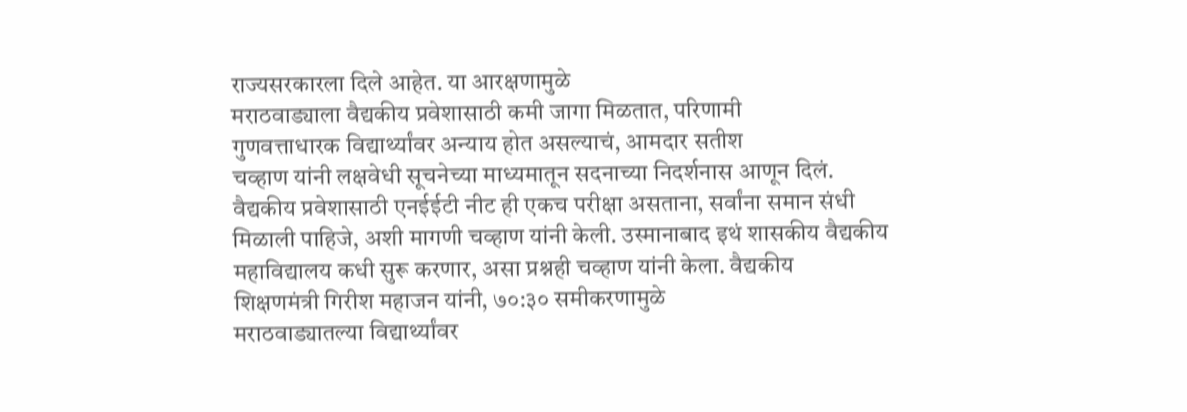राज्यसरकारला दिले आहेत. या आरक्षणामुळे
मराठवाड्याला वैद्यकीय प्रवेशासाठी कमी जागा मिळतात, परिणामी
गुणवत्ताधारक विद्यार्थ्यांवर अन्याय होत असल्याचं, आमदार सतीश
चव्हाण यांनी लक्षवेधी सूचनेच्या माध्यमातून सदनाच्या निदर्शनास आणून दिलं.
वैद्यकीय प्रवेशासाठी एनईईटी नीट ही एकच परीक्षा असताना, सर्वांना समान संधी
मिळाली पाहिजे, अशी मागणी चव्हाण यांनी केली. उस्मानाबाद इथं शासकीय वैद्यकीय
महाविद्यालय कधी सुरू करणार, असा प्रश्नही चव्हाण यांनी केला. वैद्यकीय
शिक्षणमंत्री गिरीश महाजन यांनी, ७०:३० समीकरणामुळे
मराठवाड्यातल्या विद्यार्थ्यांवर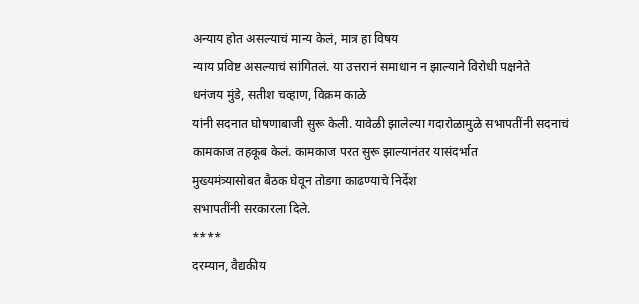अन्याय होत असल्याचं मान्य केलं, मात्र हा विषय
न्याय प्रविष्ट असल्याचं सांगितलं. या उत्तरानं समाधान न झाल्याने विरोधी पक्षनेते
धनंजय मुंडे, सतीश चव्हाण, विक्रम काळे
यांनी सदनात घोषणाबाजी सुरू केली. यावेळी झालेल्या गदारोळामुळे सभापतींनी सदनाचं
कामकाज तहकूब केलं. कामकाज परत सुरू झाल्यानंतर यासंदर्भात
मुख्यमंत्र्यासोबत बैठक घेवून तोडगा काढण्याचे निर्देश
सभापतींनी सरकारला दिले.
****
दरम्यान, वैद्यकीय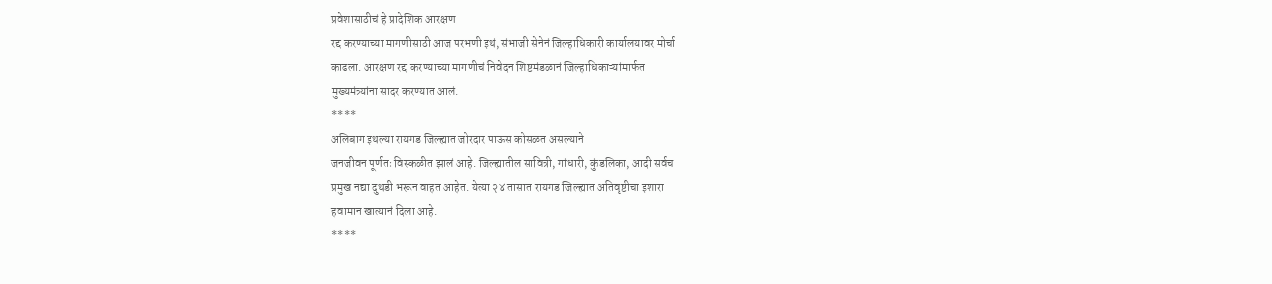प्रवेशासाठीचं हे प्रादेशिक आरक्षण
रद्द करण्याच्या मागणीसाठी आज परभणी इथं, संभाजी सेनेनं जिल्हाधिकारी कार्यालयावर मोर्चा
काढला. आरक्षण रद्द करण्याच्या मागणीचं निवेदन शिष्टमंडळानं जिल्हाधिकाऱ्यांमार्फत
मुख्यमंत्र्यांना सादर करण्यात आलं.
****
अलिबाग इथल्या रायगड जिल्ह्यात जोरदार पाऊस कोसळत असल्याने
जनजीवन पूर्णतः विस्कळीत झालं आहे. जिल्ह्यातील सावित्री, गांधारी, कुंडलिका, आदी सर्वच
प्रमुख नद्या दुथडी भरून वाहत आहेत. येत्या २४ तासात रायगड जिल्ह्यात अतिवृष्टीचा इशारा
हवामान खात्यानं दिला आहे.
****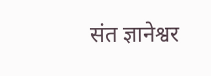संत ज्ञानेश्वर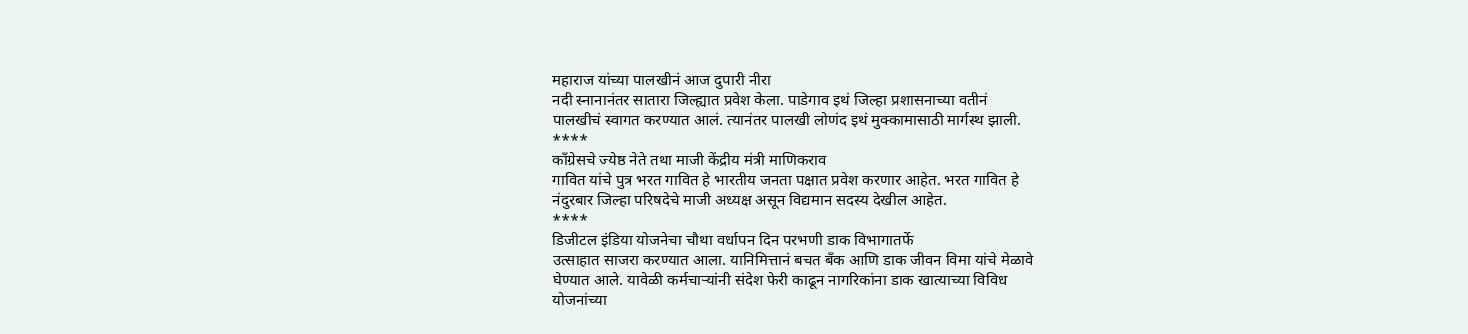महाराज यांच्या पालखीनं आज दुपारी नीरा
नदी स्नानानंतर सातारा जिल्ह्यात प्रवेश केला. पाडेगाव इथं जिल्हा प्रशासनाच्या वतीनं
पालखीचं स्वागत करण्यात आलं. त्यानंतर पालखी लोणंद इथं मुक्कामासाठी मार्गस्थ झाली.
****
कॉंग्रेसचे ज्येष्ठ नेते तथा माजी केंद्रीय मंत्री माणिकराव
गावित यांचे पुत्र भरत गावित हे भारतीय जनता पक्षात प्रवेश करणार आहेत. भरत गावित हे
नंदुरबार जिल्हा परिषदेचे माजी अध्यक्ष असून विद्यमान सदस्य देखील आहेत.
****
डिजीटल इंडिया योजनेचा चौथा वर्धापन दिन परभणी डाक विभागातर्फे
उत्साहात साजरा करण्यात आला. यानिमित्तानं बचत बँक आणि डाक जीवन विमा यांचे मेळावे
घेण्यात आले. यावेळी कर्मचाऱ्यांनी संदेश फेरी काढून नागरिकांना डाक खात्याच्या विविध
योजनांच्या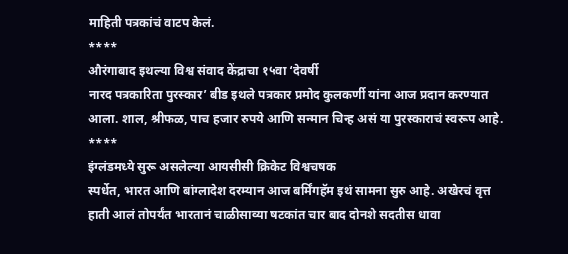माहिती पत्रकांचं वाटप केलं.
****
औरंगाबाद इथल्या विश्व संवाद केंद्राचा १५वा ‘देवर्षी
नारद पत्रकारिता पुरस्कार’ बीड इथले पत्रकार प्रमोद कुलकर्णी यांना आज प्रदान करण्यात
आला. शाल, श्रीफळ, पाच हजार रुपये आणि सन्मान चिन्ह असं या पुरस्काराचं स्वरूप आहे.
****
इंग्लंडमध्ये सुरू असलेल्या आयसीसी क्रिकेट विश्वचषक
स्पर्धेत, भारत आणि बांग्लादेश दरम्यान आज बर्मिंगहॅम इथं सामना सुरु आहे. अखेरचं वृत्त हाती आलं तोपर्यंत भारतानं चाळीसाव्या षटकांत चार बाद दोनशे सदतीस धावा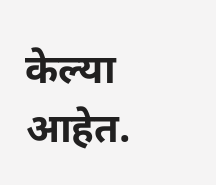केल्या आहेत.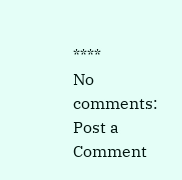****
No comments:
Post a Comment